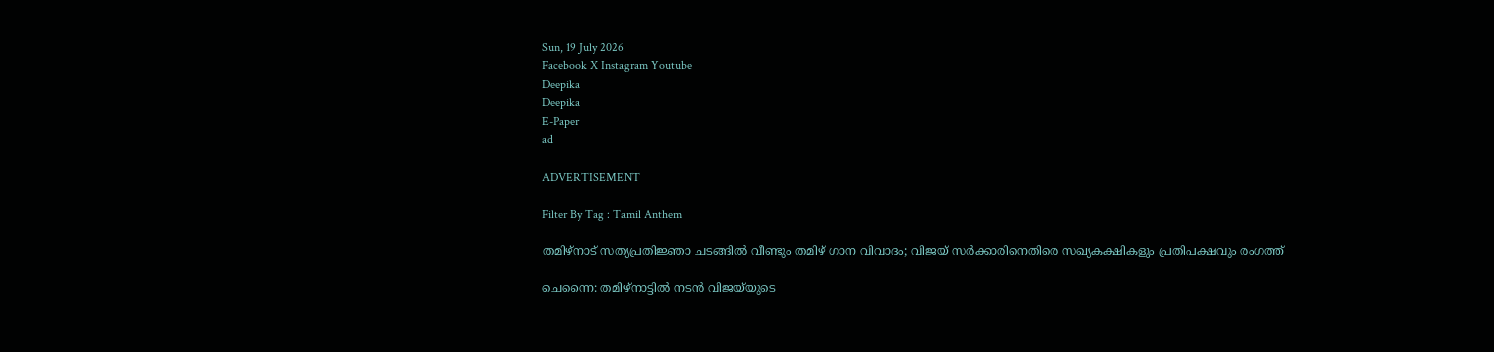Sun, 19 July 2026
Facebook X Instagram Youtube
Deepika
Deepika
E-Paper
ad

ADVERTISEMENT

Filter By Tag : Tamil Anthem

തമിഴ്നാട് സത്യപ്രതിജ്ഞാ ചടങ്ങിൽ വീണ്ടും തമിഴ് ഗാന വിവാദം; വിജയ് സർക്കാരിനെതിരെ സഖ്യകക്ഷികളും പ്രതിപക്ഷവും രംഗത്ത്

ചെന്നൈ: തമിഴ്‌നാട്ടിൽ നടൻ വിജയ്‌യുടെ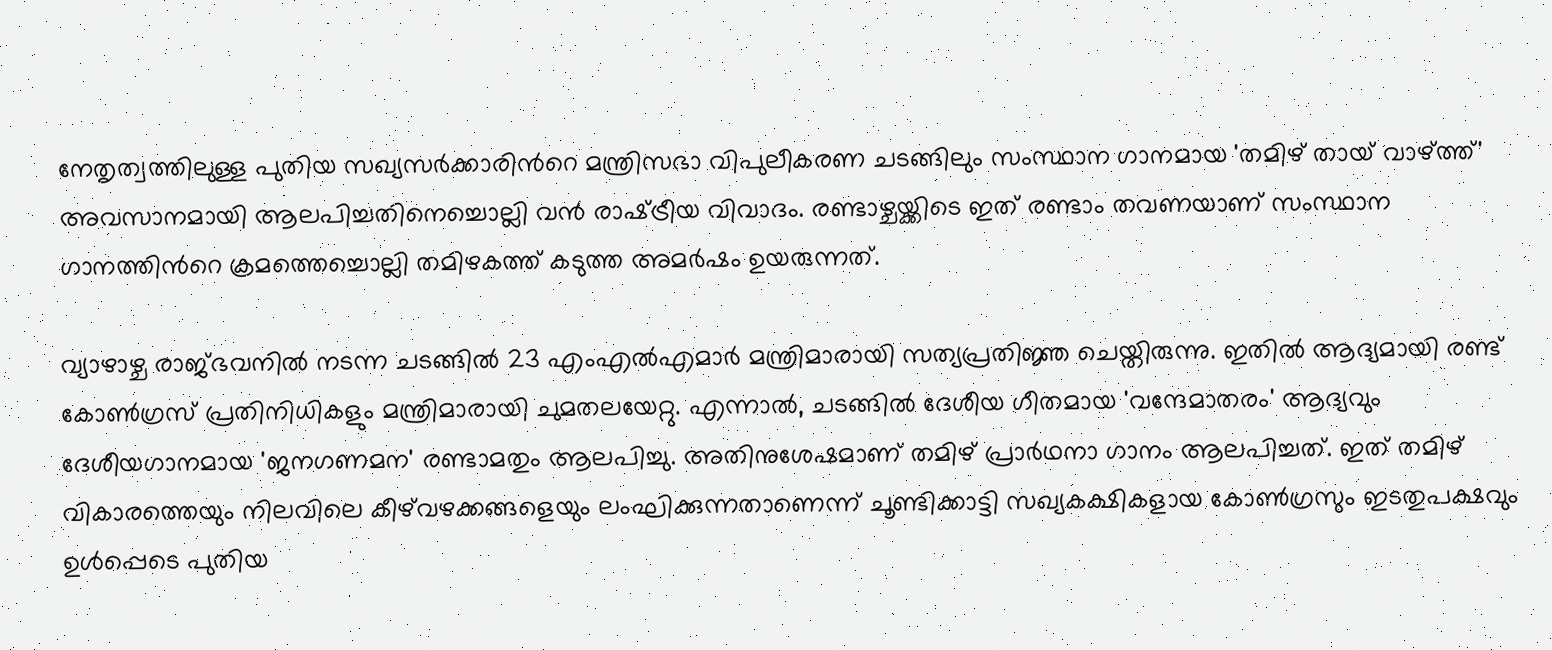നേതൃത്വത്തിലുള്ള പുതിയ സഖ്യസർക്കാരിന്‍റെ മന്ത്രിസഭാ വിപുലീകരണ ചടങ്ങിലും സംസ്ഥാന ഗാനമായ 'തമിഴ് തായ് വാഴ്ത്ത്' അവസാനമായി ആലപിച്ചതിനെച്ചൊല്ലി വൻ രാഷ്‌ട്രീയ വിവാദം. രണ്ടാഴ്ചയ്ക്കിടെ ഇത് രണ്ടാം തവണയാണ് സംസ്ഥാന ഗാനത്തിന്‍റെ ക്രമത്തെച്ചൊല്ലി തമിഴകത്ത് കടുത്ത അമർഷം ഉയരുന്നത്.

വ്യാഴാഴ്ച രാജ്ഭവനിൽ നടന്ന ചടങ്ങിൽ 23 എംഎൽഎമാർ മന്ത്രിമാരായി സത്യപ്രതിജ്ഞ ചെയ്തിരുന്നു. ഇതിൽ ആദ്യമായി രണ്ട് കോൺഗ്രസ് പ്രതിനിധികളും മന്ത്രിമാരായി ചുമതലയേറ്റു. എന്നാൽ, ചടങ്ങിൽ ദേശീയ ഗീതമായ 'വന്ദേമാതരം' ആദ്യവും ദേശീയഗാനമായ 'ജനഗണമന' രണ്ടാമതും ആലപിച്ചു. അതിനുശേഷമാണ് തമിഴ് പ്രാർഥനാ ഗാനം ആലപിച്ചത്. ഇത് തമിഴ് വികാരത്തെയും നിലവിലെ കീഴ്‌വഴക്കങ്ങളെയും ലംഘിക്കുന്നതാണെന്ന് ചൂണ്ടിക്കാട്ടി സഖ്യകക്ഷികളായ കോൺഗ്രസും ഇടതുപക്ഷവും ഉൾപ്പെടെ പുതിയ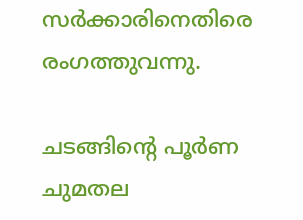സർക്കാരിനെതിരെ രംഗത്തുവന്നു.

ചടങ്ങിന്‍റെ പൂർണ ചുമതല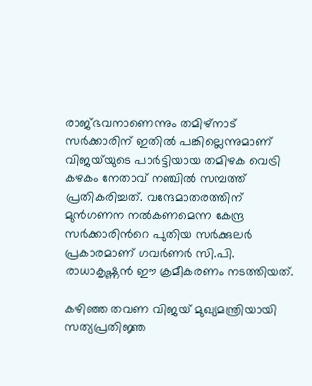രാജ്ഭവനാണെന്നും തമിഴ്നാട് സർക്കാരിന് ഇതിൽ പങ്കില്ലെന്നുമാണ് വിജയ്‌യുടെ പാർട്ടിയായ തമിഴക വെട്രി കഴകം നേതാവ് നഞ്ചിൽ സമ്പത്ത് പ്രതികരിച്ചത്. വന്ദേമാതരത്തിന് മുൻഗണന നൽകണമെന്ന കേന്ദ്ര സർക്കാരിന്‍റെ പുതിയ സർക്കുലർ പ്രകാരമാണ് ഗവർണർ സി.പി. രാധാകൃഷ്ണൻ ഈ ക്രമീകരണം നടത്തിയത്.

കഴിഞ്ഞ തവണ വിജയ് മുഖ്യമന്ത്രിയായി സത്യപ്രതിജ്ഞ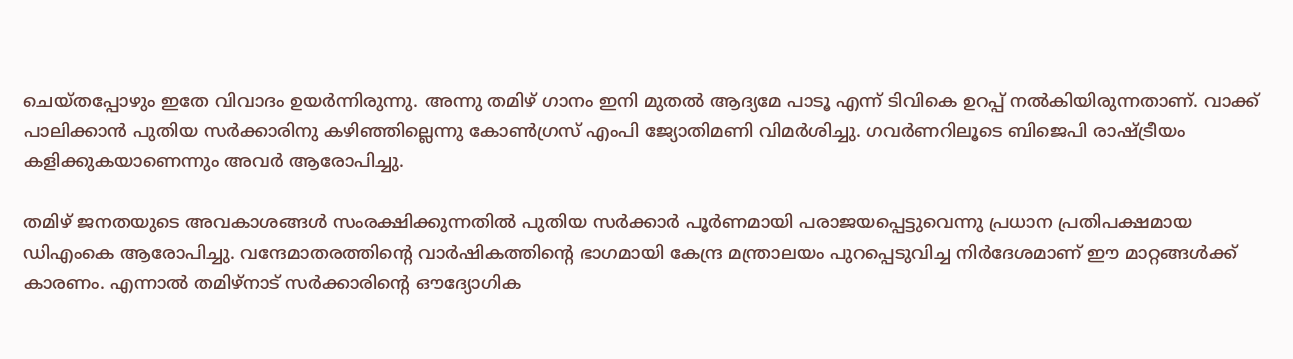ചെയ്തപ്പോഴും ഇതേ വിവാദം ഉയർന്നിരുന്നു. അന്നു തമിഴ് ഗാനം ഇനി മുതൽ ആദ്യമേ പാടൂ എന്ന് ടിവികെ ഉറപ്പ് നൽകിയിരുന്നതാണ്. വാക്ക് പാലിക്കാൻ പുതിയ സർക്കാരിനു കഴിഞ്ഞില്ലെന്നു കോൺഗ്രസ് എംപി ജ്യോതിമണി വിമർശിച്ചു. ഗവർണറിലൂടെ ബിജെപി രാഷ്‌ട്രീയം കളിക്കുകയാണെന്നും അവർ ആരോപിച്ചു.

തമിഴ് ജനതയുടെ അവകാശങ്ങൾ സംരക്ഷിക്കുന്നതിൽ പുതിയ സർക്കാർ പൂർണമായി പരാജയപ്പെട്ടുവെന്നു പ്രധാന പ്രതിപക്ഷമായ ഡിഎംകെ ആരോപിച്ചു. വന്ദേമാതരത്തിന്‍റെ വാർഷികത്തിന്‍റെ ഭാഗമായി കേന്ദ്ര മന്ത്രാലയം പുറപ്പെടുവിച്ച നിർദേശമാണ് ഈ മാറ്റങ്ങൾക്ക് കാരണം. എന്നാൽ തമിഴ്‌നാട് സർക്കാരിന്‍റെ ഔദ്യോഗിക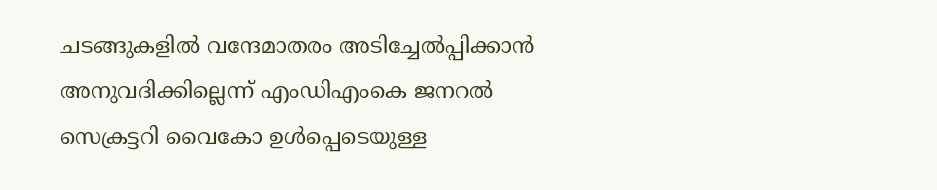ചടങ്ങുകളിൽ വന്ദേമാതരം അടിച്ചേൽപ്പിക്കാൻ അനുവദിക്കില്ലെന്ന് എംഡിഎംകെ ജനറൽ സെക്രട്ടറി വൈകോ ഉൾപ്പെടെയുള്ള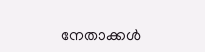നേതാക്കൾ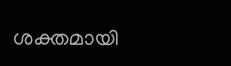ശക്തമായി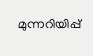മുന്നറിയിപ്പ്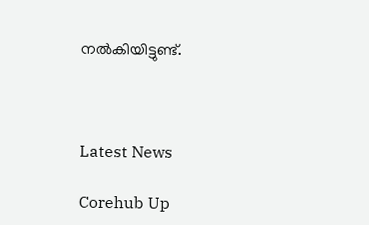നൽകിയിട്ടുണ്ട്.



Latest News

Corehub Up